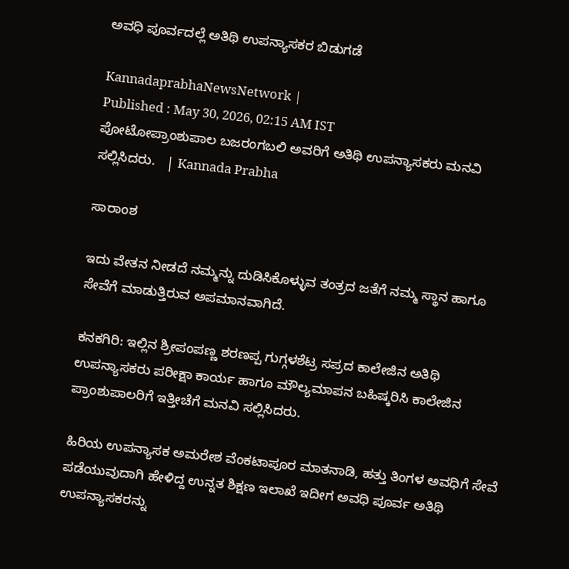ಅವಧಿ ಪೂರ್ವದಲ್ಲೆ ಅತಿಥಿ ಉಪನ್ಯಾಸಕರ ಬಿಡುಗಡೆ

KannadaprabhaNewsNetwork |
Published : May 30, 2026, 02:15 AM IST
ಪೋಟೋಪ್ರಾಂಶುಪಾಲ ಬಜರಂಗಬಲಿ ಅವರಿಗೆ ಅತಿಥಿ ಉಪನ್ಯಾಸಕರು ಮನವಿ ಸಲ್ಲಿಸಿದರು.   | Kannada Prabha

ಸಾರಾಂಶ

ಇದು ವೇತನ ನೀಡದೆ ನಮ್ಮನ್ನು ದುಡಿಸಿಕೊಳ್ಳುವ ತಂತ್ರದ ಜತೆಗೆ ನಮ್ಮ ಸ್ಥಾನ ಹಾಗೂ ಸೇವೆಗೆ ಮಾಡುತ್ತಿರುವ ಅಪಮಾನವಾಗಿದೆ.

ಕನಕಗಿರಿ: ಇಲ್ಲಿನ ಶ್ರೀಪಂಪಣ್ಣ ಶರಣಪ್ಪ ಗುಗ್ಗಳಶೆಟ್ರ ಸಪ್ರದ ಕಾಲೇಜಿನ ಅತಿಥಿ ಉಪನ್ಯಾಸಕರು ಪರೀಕ್ಷಾ ಕಾರ್ಯ ಹಾಗೂ ಮೌಲ್ಯಮಾಪನ ಬಹಿಷ್ಕರಿಸಿ ಕಾಲೇಜಿನ ಪ್ರಾಂಶುಪಾಲರಿಗೆ ಇತ್ತೀಚೆಗೆ ಮನವಿ ಸಲ್ಲಿಸಿದರು.

ಹಿರಿಯ ಉಪನ್ಯಾಸಕ ಅಮರೇಶ ವೆಂಕಟಾಪೂರ ಮಾತನಾಡಿ, ಹತ್ತು ತಿಂಗಳ ಅವಧಿಗೆ ಸೇವೆ ಪಡೆಯುವುದಾಗಿ ಹೇಳಿದ್ದ ಉನ್ನತ ಶಿಕ್ಷಣ ಇಲಾಖೆ ಇದೀಗ ಅವಧಿ ಪೂರ್ವ ಅತಿಥಿ ಉಪನ್ಯಾಸಕರನ್ನು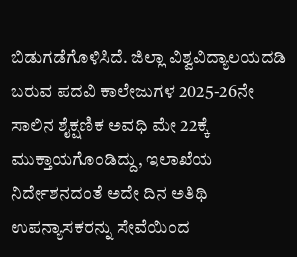ಬಿಡುಗಡೆಗೊಳಿಸಿದೆ. ಜಿಲ್ಲಾ ವಿಶ್ವವಿದ್ಯಾಲಯದಡಿ ಬರುವ ಪದವಿ ಕಾಲೇಜುಗಳ 2025-26ನೇ ಸಾಲಿನ ಶೈಕ್ಷಣಿಕ ಅವಧಿ ಮೇ 22ಕ್ಕೆ ಮುಕ್ತಾಯಗೊಂಡಿದ್ದು, ಇಲಾಖೆಯ ನಿರ್ದೇಶನದಂತೆ ಅದೇ ದಿನ ಅತಿಥಿ ಉಪನ್ಯಾಸಕರನ್ನು ಸೇವೆಯಿಂದ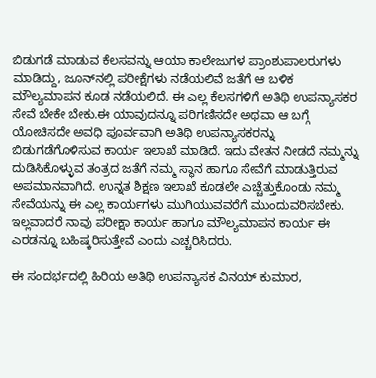ಬಿಡುಗಡೆ ಮಾಡುವ ಕೆಲಸವನ್ನು ಆಯಾ ಕಾಲೇಜುಗಳ ಪ್ರಾಂಶುಪಾಲರುಗಳು ಮಾಡಿದ್ದು, ಜೂನ್‌ನಲ್ಲಿ ಪರೀಕ್ಷೆಗಳು ನಡೆಯಲಿವೆ ಜತೆಗೆ ಆ ಬಳಿಕ ಮೌಲ್ಯಮಾಪನ ಕೂಡ ನಡೆಯಲಿದೆ. ಈ ಎಲ್ಲ ಕೆಲಸಗಳಿಗೆ ಅತಿಥಿ ಉಪನ್ಯಾಸಕರ ಸೇವೆ ಬೇಕೇ ಬೇಕು.ಈ ಯಾವುದನ್ನೂ ಪರಿಗಣಿಸದೇ ಅಥವಾ ಆ ಬಗ್ಗೆ ಯೋಚಿಸದೇ ಅವಧಿ ಪೂರ್ವವಾಗಿ ಅತಿಥಿ ಉಪನ್ಯಾಸಕರನ್ನು ಬಿಡುಗಡೆಗೊಳಿಸುವ ಕಾರ್ಯ ಇಲಾಖೆ ಮಾಡಿದೆ. ಇದು ವೇತನ ನೀಡದೆ ನಮ್ಮನ್ನು ದುಡಿಸಿಕೊಳ್ಳುವ ತಂತ್ರದ ಜತೆಗೆ ನಮ್ಮ ಸ್ಥಾನ ಹಾಗೂ ಸೇವೆಗೆ ಮಾಡುತ್ತಿರುವ ಅಪಮಾನವಾಗಿದೆ. ಉನ್ನತ ಶಿಕ್ಷಣ ಇಲಾಖೆ ಕೂಡಲೇ ಎಚ್ಚೆತ್ತುಕೊಂಡು ನಮ್ಮ ಸೇವೆಯನ್ನು ಈ ಎಲ್ಲ ಕಾರ್ಯಗಳು ಮುಗಿಯುವವರೆಗೆ ಮುಂದುವರಿಸಬೇಕು. ಇಲ್ಲವಾದರೆ ನಾವು ಪರೀಕ್ಷಾ ಕಾರ್ಯ ಹಾಗೂ ಮೌಲ್ಯಮಾಪನ ಕಾರ್ಯ ಈ ಎರಡನ್ನೂ ಬಹಿಷ್ಕರಿಸುತ್ತೇವೆ ಎಂದು ಎಚ್ಚರಿಸಿದರು.

ಈ ಸಂದರ್ಭದಲ್ಲಿ ಹಿರಿಯ ಅತಿಥಿ ಉಪನ್ಯಾಸಕ ವಿನಯ್ ಕುಮಾರ,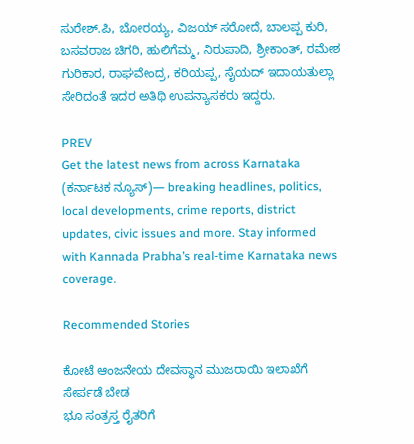ಸುರೇಶ್.ಪಿ, ಬೋರಯ್ಯ, ವಿಜಯ್ ಸರೋದೆ, ಬಾಲಪ್ಪ‌ ಕುರಿ, ಬಸವರಾಜ ಚಿಗರಿ, ಹುಲಿಗೆಮ್ಮ, ನಿರುಪಾದಿ, ಶ್ರೀಕಾಂತ್, ರಮೇಶ ಗುರಿಕಾರ, ರಾಘವೇಂದ್ರ, ಕರಿಯಪ್ಪ, ಸೈಯದ್ ಇದಾಯತುಲ್ಲಾ ಸೇರಿದಂತೆ ಇದರ ಅತಿಥಿ ಉಪನ್ಯಾಸಕರು ಇದ್ದರು.

PREV
Get the latest news from across Karnataka (ಕರ್ನಾಟಕ ನ್ಯೂಸ್)— breaking headlines, politics, local developments, crime reports, district updates, civic issues and more. Stay informed with Kannada Prabha’s real‑time Karnataka news coverage.

Recommended Stories

ಕೋಟೆ ಆಂಜನೇಯ ದೇವಸ್ಥಾನ ಮುಜರಾಯಿ ಇಲಾಖೆಗೆ ಸೇರ್ಪಡೆ ಬೇಡ
ಭೂ ಸಂತ್ರಸ್ತ ರೈತರಿಗೆ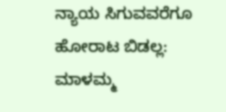ನ್ಯಾಯ ಸಿಗುವವರೆಗೂ ಹೋರಾಟ ಬಿಡಲ್ಲ: ಮಾಳಮ್ಮ